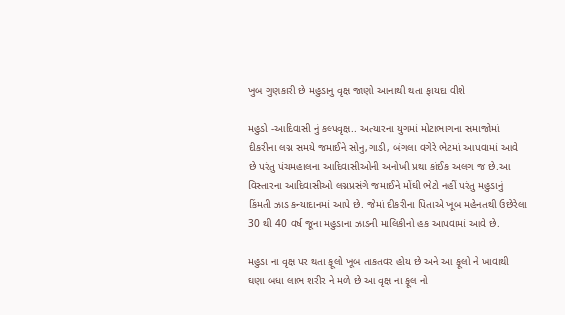ખુબ ગુણકારી છે મહુડાનુ વૃક્ષ જાણો આનાથી થતા ફાયદા વીશે

મહુડો -આદિવાસી નું કલ્પવૃક્ષ.. અત્યારના યુગમાં મોટાભાગના સમાજોમાં દીકરીના લગ્ન સમયે જમાઈને સોનુ,ગાડી, બંગલા વગેરે ભેટમાં આપવામાં આવે છે પરંતુ પંચમહાલના આદિવાસીઓની અનોખી પ્રથા કાંઈક અલગ જ છે.આ વિસ્તારના આદિવાસીઓ લગ્નપ્રસંગે જમાઈને મોંઘી ભેટો નહીં પરંતુ મહુડાનું કિંમતી ઝાડ કન્યાદાનમાં આપે છે. જેમાં દીકરીના પિતાએ ખૂબ મહેનતથી ઉછેરેલા 30 થી 40 વર્ષ જૂના મહુડાના ઝાડની માલિકીનો હક આપવામાં આવે છે.

મહુડા ના વૃક્ષ પર થતા ફૂલો ખૂબ તાકતવર હોય છે અને આ ફૂલો ને ખાવાથી ઘણા બધા લાભ શરીર ને મળે છે આ વૃક્ષ ના ફૂલ નો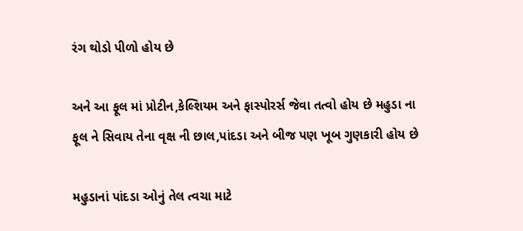રંગ થોડો પીળો હોય છે

અને આ ફૂલ માં પ્રોટીન,કેલ્શિયમ અને ફાસ્પોરર્સ જેવા તત્વો હોય છે મહુડા ના ફૂલ ને સિવાય તેના વૃક્ષ ની છાલ,પાંદડા અને બીજ પણ ખૂબ ગુણકારી હોય છે

મહુડાનાં પાંદડા ઓનું તેલ ત્વચા માટે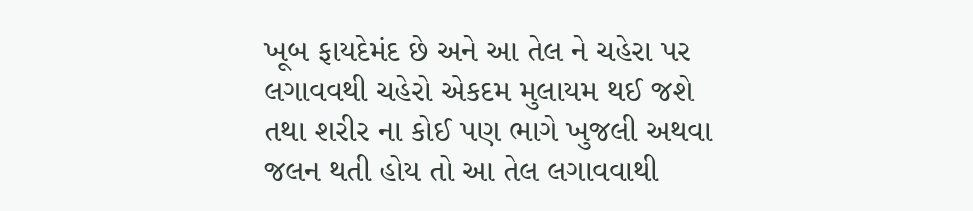ખૂબ ફાયદેમંદ છે અને આ તેલ ને ચહેરા પર લગાવવથી ચહેરો એકદમ મુલાયમ થઈ જશે તથા શરીર ના કોઈ પણ ભાગે ખુજલી અથવા જલન થતી હોય તો આ તેલ લગાવવાથી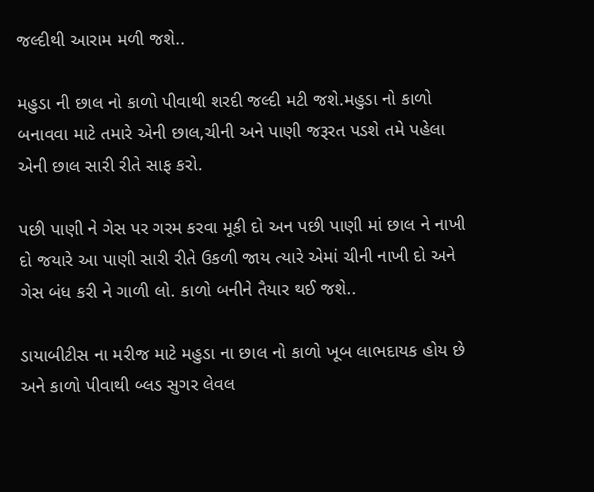જલ્દીથી આરામ મળી જશે..

મહુડા ની છાલ નો કાળો પીવાથી શરદી જલ્દી મટી જશે.મહુડા નો કાળો બનાવવા માટે તમારે એની છાલ,ચીની અને પાણી જરૂરત પડશે તમે પહેલા એની છાલ સારી રીતે સાફ કરો.

પછી પાણી ને ગેસ પર ગરમ કરવા મૂકી દો અન પછી પાણી માં છાલ ને નાખી દો જયારે આ પાણી સારી રીતે ઉકળી જાય ત્યારે એમાં ચીની નાખી દો અને ગેસ બંધ કરી ને ગાળી લો. કાળો બનીને તૈયાર થઈ જશે..

ડાયાબીટીસ ના મરીજ માટે મહુડા ના છાલ નો કાળો ખૂબ લાભદાયક હોય છે અને કાળો પીવાથી બ્લડ સુગર લેવલ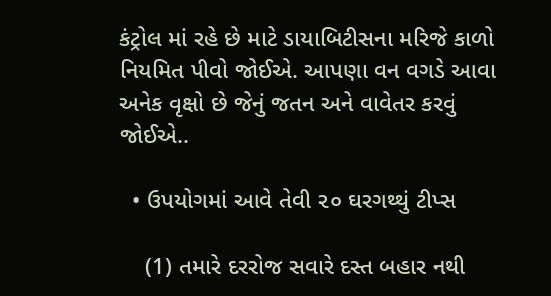કંટ્રોલ માં રહે છે માટે ડાયાબિટીસના મરિજે કાળો નિયમિત પીવો જોઈએ. આપણા વન વગડે આવા અનેક વૃક્ષો છે જેનું જતન અને વાવેતર કરવું જોઈએ..

  • ઉપયોગમાં આવે તેવી ૨૦ ઘરગથ્થું ટીપ્સ

    (1) તમારે દરરોજ સવારે દસ્ત બહાર નથી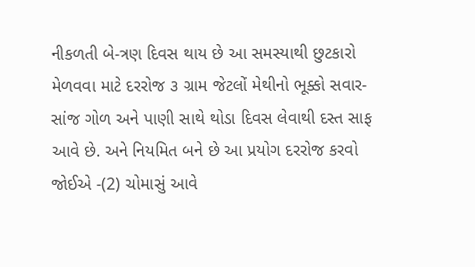નીકળતી બે-ત્રણ દિવસ થાય છે આ સમસ્યાથી છુટકારો મેળવવા માટે દરરોજ ૩ ગ્રામ જેટલોં મેથીનો ભૂક્કો સવાર-સાંજ ગોળ અને પાણી સાથે થોડા દિવસ લેવાથી દસ્ત સાફ આવે છે. અને નિયમિત બને છે આ પ્રયોગ દરરોજ કરવો જોઈએ -(2) ચોમાસું આવે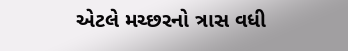એટલે મચ્છરનો ત્રાસ વધી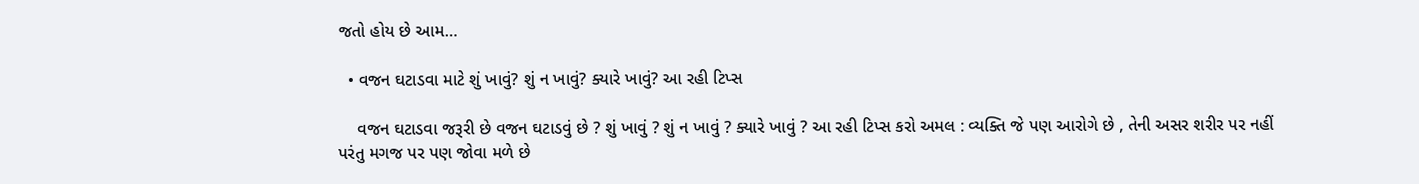જતો હોય છે આમ…

  • વજન ઘટાડવા માટે શું ખાવું? શું ન ખાવું? ક્યારે ખાવું? આ રહી ટિપ્સ

    વજન ઘટાડવા જરૂરી છે વજન ઘટાડવું છે ? શું ખાવું ? શું ન ખાવું ? ક્યારે ખાવું ? આ રહી ટિપ્સ કરો અમલ : વ્યક્તિ જે પણ આરોગે છે , તેની અસર શરીર પર નહીં પરંતુ મગજ પર પણ જોવા મળે છે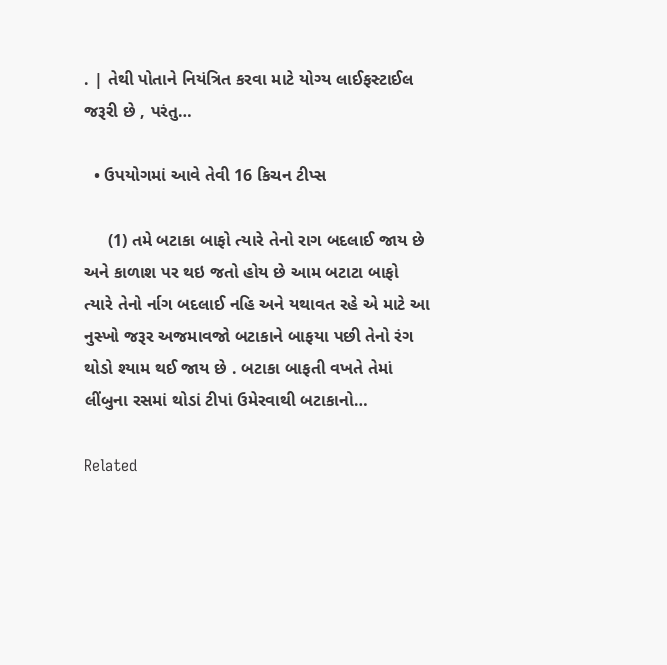. | તેથી પોતાને નિયંત્રિત કરવા માટે યોગ્ય લાઈફસ્ટાઈલ જરૂરી છે , પરંતુ…

  • ઉપયોગમાં આવે તેવી 16 કિચન ટીપ્સ

     (1) તમે બટાકા બાફો ત્યારે તેનો રાગ બદલાઈ જાય છે અને કાળાશ પર થઇ જતો હોય છે આમ બટાટા બાફો ત્યારે તેનો ર્નાગ બદલાઈ નહિ અને યથાવત રહે એ માટે આ નુસ્ખો જરૂર અજમાવજો બટાકાને બાફયા પછી તેનો રંગ થોડો શ્યામ થઈ જાય છે . બટાકા બાફતી વખતે તેમાં લીંબુના રસમાં થોડાં ટીપાં ઉમેરવાથી બટાકાનો…

Related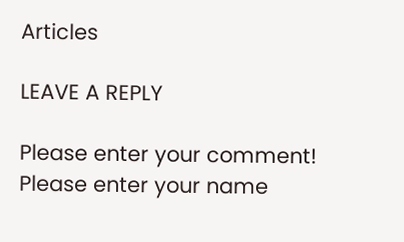Articles

LEAVE A REPLY

Please enter your comment!
Please enter your name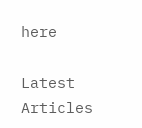here

Latest Articles